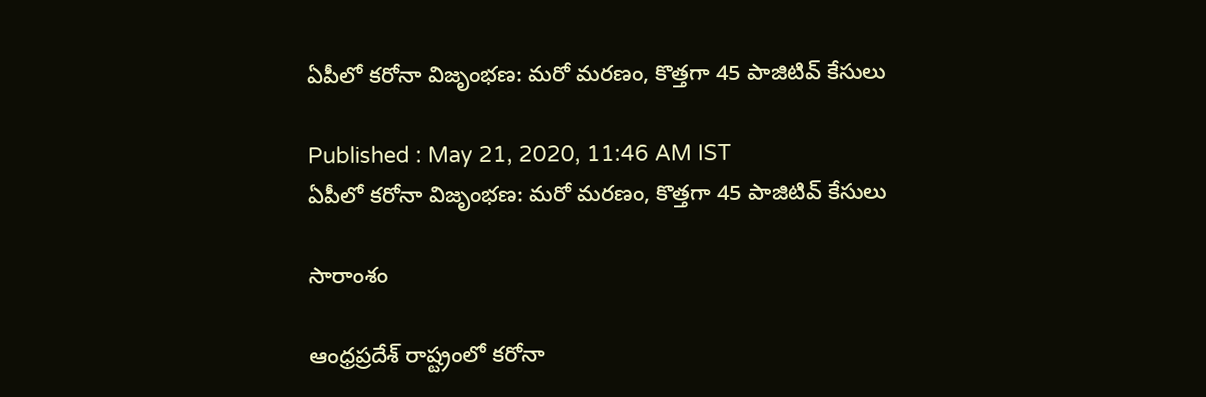ఏపీలో కరోనా విజృంభణ: మరో మరణం, కొత్తగా 45 పాజిటివ్ కేసులు

Published : May 21, 2020, 11:46 AM IST
ఏపీలో కరోనా విజృంభణ: మరో మరణం, కొత్తగా 45 పాజిటివ్ కేసులు

సారాంశం

ఆంధ్రప్రదేశ్ రాష్ట్రంలో కరోనా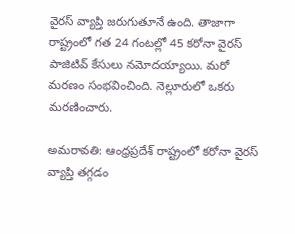వైరస్ వ్యాప్తి జరుగుతూనే ఉంది. తాజాగా రాష్ట్రంలో గత 24 గంటల్లో 45 కరోనా వైరస్ పాజిటివ్ కేసులు నమోదయ్యాయి. మరో మరణం సంభవించింది. నెల్లూరులో ఒకరు మరణించారు.

అమరావతి: ఆంధ్రప్రదేశ్ రాష్ట్రంలో కరోనా వైరస్ వ్యాప్తి తగ్గడం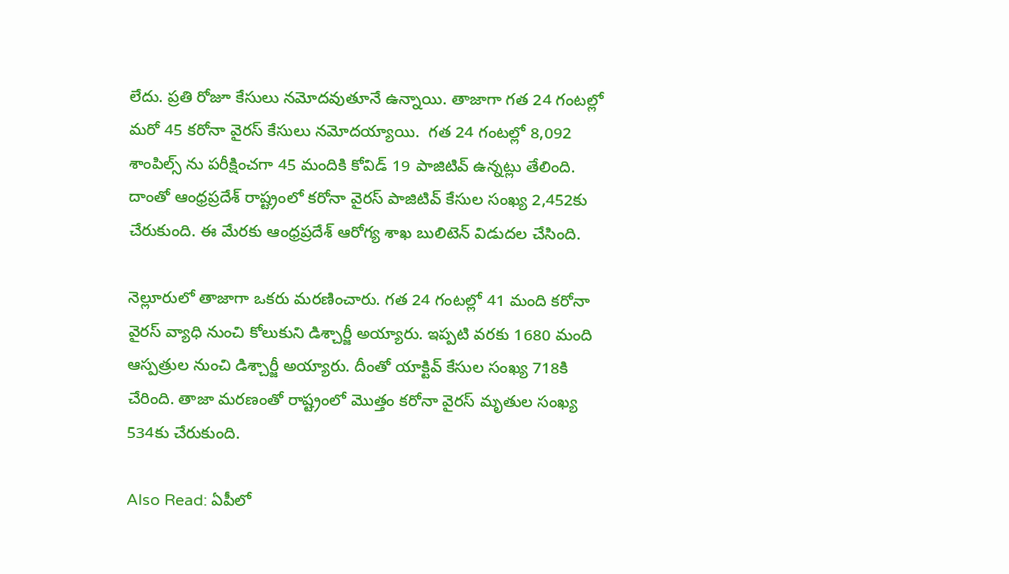లేదు. ప్రతి రోజూ కేసులు నమోదవుతూనే ఉన్నాయి. తాజాగా గత 24 గంటల్లో మరో 45 కరోనా వైరస్ కేసులు నమోదయ్యాయి.  గత 24 గంటల్లో 8,092 శాంపిల్స్ ను పరీక్షించగా 45 మందికి కోవిడ్ 19 పాజిటివ్ ఉన్నట్లు తేలింది. దాంతో ఆంధ్రప్రదేశ్ రాష్ట్రంలో కరోనా వైరస్ పాజిటివ్ కేసుల సంఖ్య 2,452కు చేరుకుంది. ఈ మేరకు ఆంధ్రప్రదేశ్ ఆరోగ్య శాఖ బులిటెన్ విడుదల చేసింది.

నెల్లూరులో తాజాగా ఒకరు మరణించారు. గత 24 గంటల్లో 41 మంది కరోనా వైరస్ వ్యాధి నుంచి కోలుకుని డిశ్చార్జీ అయ్యారు. ఇప్పటి వరకు 1680 మంది ఆస్పత్రుల నుంచి డిశ్చార్జీ అయ్యారు. దీంతో యాక్టివ్ కేసుల సంఖ్య 718కి చేరింది. తాజా మరణంతో రాష్ట్రంలో మొత్తం కరోనా వైరస్ మృతుల సంఖ్య 534కు చేరుకుంది.

Also Read: ఏపీలో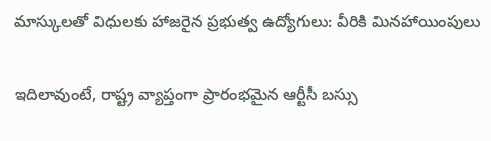మాస్కులతో విధులకు హాజరైన ప్రభుత్వ ఉద్యోగులు: వీరికి మినహాయింపులు

ఇదిలావుంటే, రాష్ట్ర వ్యాప్తంగా ప్రారంభమైన ఆర్టీసీ బస్సు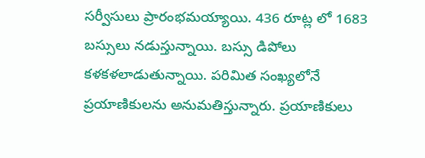సర్వీసులు ప్రారంభమయ్యాయి. 436 రూట్ల లో 1683 బస్సులు నడుస్తున్నాయి. బస్సు డిపోలు కళకళలాడుతున్నాయి. పరిమిత సంఖ్యలోనే ప్రయాణికులను అనుమతిస్తున్నారు. ప్రయాణికులు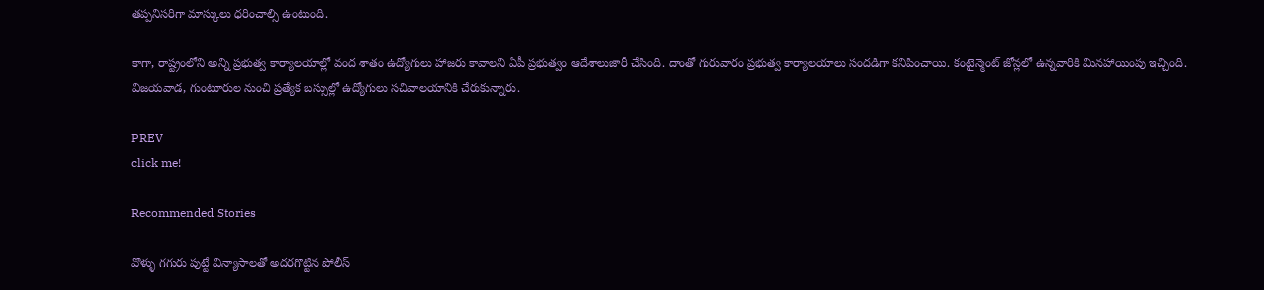తప్పనిసరిగా మాస్కులు ధరించాల్సి ఉంటుంది.

కాగా, రాష్ట్రంలోని అన్ని ప్రభుత్వ కార్యాలయాల్లో వంద శాతం ఉద్యోగులు హాజరు కావాలని ఏపీ ప్రభుత్వం ఆదేశాలుజారీ చేసింది. దాంతో గురువారం ప్రభుత్వ కార్యాలయాలు సందడిగా కనిపించాయి. కంటైన్మెంట్ జోన్లలో ఉన్నవారికి మినహాయింపు ఇచ్చింది. విజయవాడ, గుంటూరుల నుంచి ప్రత్యేక బస్సుల్లో ఉద్యోగులు సచివాలయానికి చేరుకున్నారు.

PREV
click me!

Recommended Stories

వొళ్ళు గగురు పుట్టే విన్యాసాలతో అదరగొట్టిన పోలీస్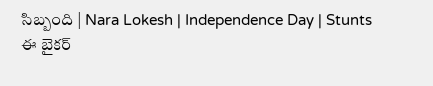సిబ్బంది | Nara Lokesh | Independence Day | Stunts
ఈ బైకర్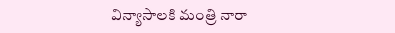విన్యాసాలకి మంత్రి నారా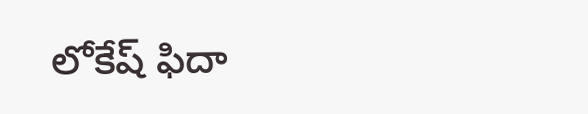లోకేష్ ఫిదా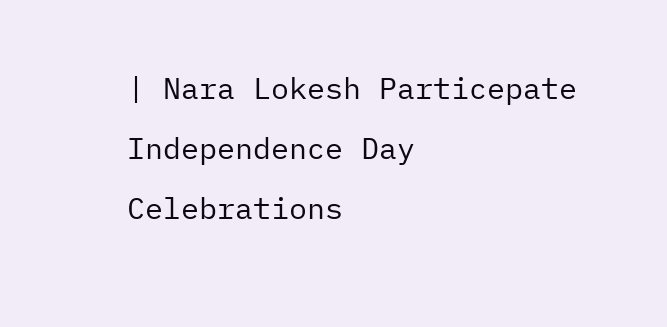| Nara Lokesh Particepate Independence Day Celebrations